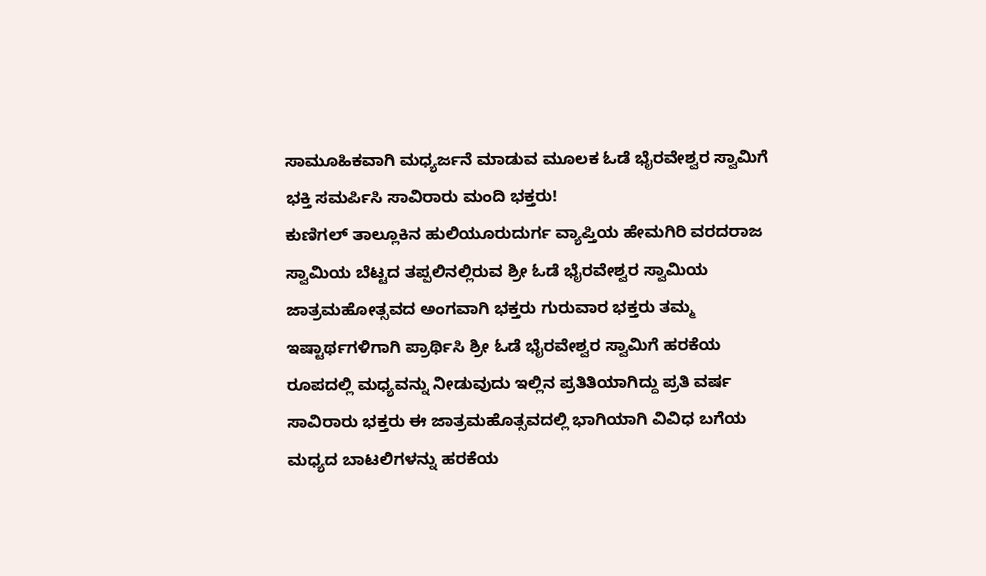ಸಾಮೂಹಿಕವಾಗಿ ಮಧ್ಯರ್ಜನೆ ಮಾಡುವ ಮೂಲಕ ಓಡೆ ಭೈರವೇಶ್ವರ ಸ್ವಾಮಿಗೆ ಭಕ್ತಿ ಸಮರ್ಪಿಸಿ ಸಾವಿರಾರು ಮಂದಿ ಭಕ್ತರು!
ಕುಣಿಗಲ್ ತಾಲ್ಲೂಕಿನ ಹುಲಿಯೂರುದುರ್ಗ ವ್ಯಾಪ್ತಿಯ ಹೇಮಗಿರಿ ವರದರಾಜ ಸ್ವಾಮಿಯ ಬೆಟ್ಟದ ತಪ್ಪಲಿನಲ್ಲಿರುವ ಶ್ರೀ ಓಡೆ ಭೈರವೇಶ್ವರ ಸ್ವಾಮಿಯ ಜಾತ್ರಮಹೋತ್ಸವದ ಅಂಗವಾಗಿ ಭಕ್ತರು ಗುರುವಾರ ಭಕ್ತರು ತಮ್ಮ ಇಷ್ಟಾರ್ಥಗಳಿಗಾಗಿ ಪ್ರಾರ್ಥಿಸಿ ಶ್ರೀ ಓಡೆ ಭೈರವೇಶ್ವರ ಸ್ವಾಮಿಗೆ ಹರಕೆಯ ರೂಪದಲ್ಲಿ ಮಧ್ಯವನ್ನು ನೀಡುವುದು ಇಲ್ಲಿನ ಪ್ರತಿತಿಯಾಗಿದ್ದು ಪ್ರತಿ ವರ್ಷ ಸಾವಿರಾರು ಭಕ್ತರು ಈ ಜಾತ್ರಮಹೊತ್ಸವದಲ್ಲಿ ಭಾಗಿಯಾಗಿ ವಿವಿಧ ಬಗೆಯ ಮಧ್ಯದ ಬಾಟಲಿಗಳನ್ನು ಹರಕೆಯ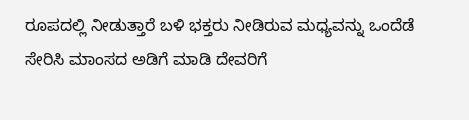ರೂಪದಲ್ಲಿ ನೀಡುತ್ತಾರೆ ಬಳಿ ಭಕ್ತರು ನೀಡಿರುವ ಮಧ್ಯವನ್ನು ಒಂದೆಡೆ ಸೇರಿಸಿ ಮಾಂಸದ ಅಡಿಗೆ ಮಾಡಿ ದೇವರಿಗೆ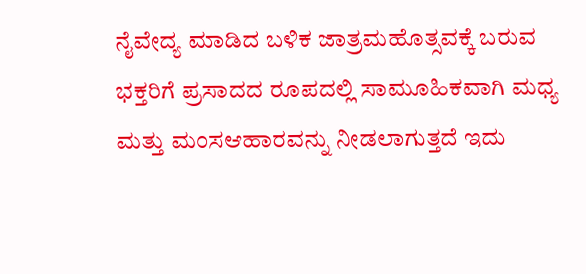ನೈವೇದ್ಯ ಮಾಡಿದ ಬಳಿಕ ಜಾತ್ರಮಹೊತ್ಸವಕ್ಕೆ ಬರುವ ಭಕ್ತರಿಗೆ ಪ್ರಸಾದದ ರೂಪದಲ್ಲಿ ಸಾಮೂಹಿಕವಾಗಿ ಮಧ್ಯ ಮತ್ತು ಮಂಸಆಹಾರವನ್ನು ನೀಡಲಾಗುತ್ತದೆ ಇದು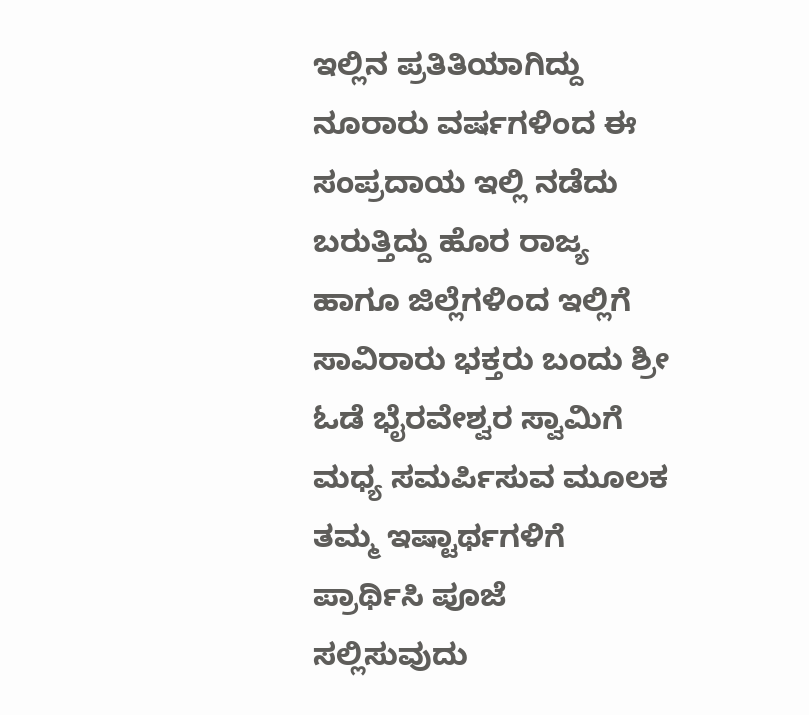ಇಲ್ಲಿನ ಪ್ರತಿತಿಯಾಗಿದ್ದು ನೂರಾರು ವರ್ಷಗಳಿಂದ ಈ ಸಂಪ್ರದಾಯ ಇಲ್ಲಿ ನಡೆದು ಬರುತ್ತಿದ್ದು ಹೊರ ರಾಜ್ಯ ಹಾಗೂ ಜಿಲ್ಲೆಗಳಿಂದ ಇಲ್ಲಿಗೆ ಸಾವಿರಾರು ಭಕ್ತರು ಬಂದು ಶ್ರೀ ಓಡೆ ಭೈರವೇಶ್ವರ ಸ್ವಾಮಿಗೆ ಮಧ್ಯ ಸಮರ್ಪಿಸುವ ಮೂಲಕ ತಮ್ಮ ಇಷ್ಟಾರ್ಥಗಳಿಗೆ ಪ್ರಾರ್ಥಿಸಿ ಪೂಜೆ ಸಲ್ಲಿಸುವುದು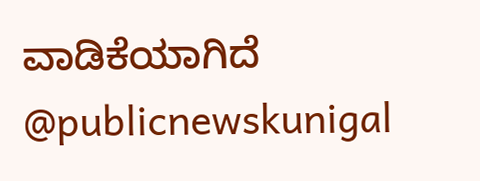ವಾಡಿಕೆಯಾಗಿದೆ @publicnewskunigal